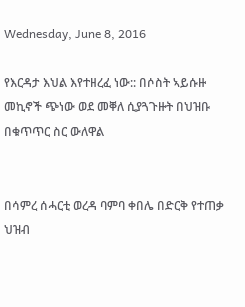Wednesday, June 8, 2016

የእርዳታ እህል እየተዘረፈ ነው:: በሶስት ኣይሱዙ መኪኖች ጭነው ወደ መቐለ ሲያጓጉዙት በህዝቡ በቁጥጥር ስር ውለዋል


በሳምረ ሰሓርቲ ወረዳ ባምባ ቀበሌ በድርቅ የተጠቃ ህዝብ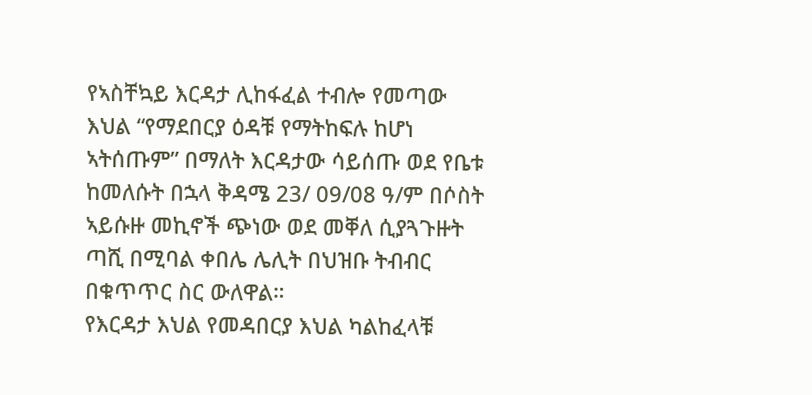የኣስቸኳይ እርዳታ ሊከፋፈል ተብሎ የመጣው እህል “የማደበርያ ዕዳቹ የማትከፍሉ ከሆነ ኣትሰጡም” በማለት እርዳታው ሳይሰጡ ወደ የቤቱ ከመለሱት በኋላ ቅዳሜ 23/ 09/08 ዓ/ም በሶስት ኣይሱዙ መኪኖች ጭነው ወደ መቐለ ሲያጓጉዙት ጣሺ በሚባል ቀበሌ ሌሊት በህዝቡ ትብብር በቁጥጥር ስር ውለዋል።
የእርዳታ እህል የመዳበርያ እህል ካልከፈላቹ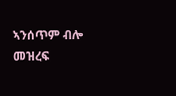ኣንሰጥም ብሎ መዝረፍ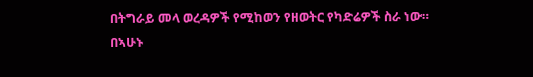በትግራይ መላ ወረዳዎች የሚከወን የዘወትር የካድሬዎች ስራ ነው።
በኣሁኑ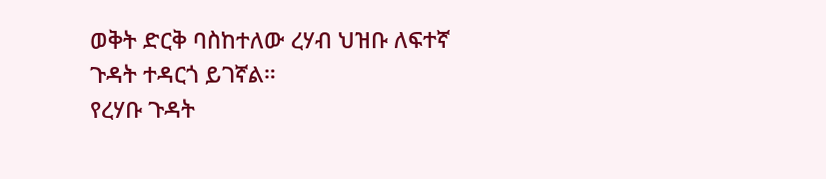ወቅት ድርቅ ባስከተለው ረሃብ ህዝቡ ለፍተኛ ጉዳት ተዳርጎ ይገኛል።
የረሃቡ ጉዳት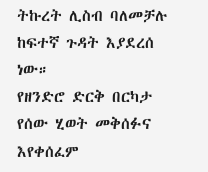ትኩረት ሊስብ ባለመቻሉ ከፍተኛ ጉዳት እያደረሰ ነው።
የዘንድሮ ድርቅ በርካታ የሰው ሂወት መቅሰፉና እየቀሰፈም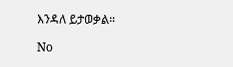እንዳለ ይታወቃል።

No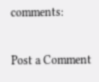comments:

Post a Comment